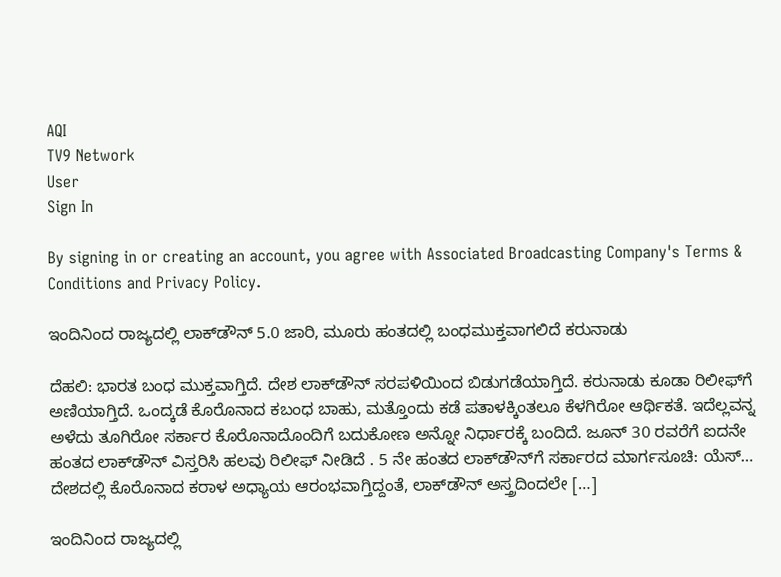AQI
TV9 Network
User
Sign In

By signing in or creating an account, you agree with Associated Broadcasting Company's Terms & Conditions and Privacy Policy.

ಇಂದಿನಿಂದ ರಾಜ್ಯದಲ್ಲಿ ಲಾಕ್‌ಡೌನ್ 5.0 ಜಾರಿ, ಮೂರು ಹಂತದಲ್ಲಿ ಬಂಧಮುಕ್ತವಾಗಲಿದೆ ಕರುನಾಡು

ದೆಹಲಿ: ಭಾರತ ಬಂಧ ಮುಕ್ತವಾಗ್ತಿದೆ. ದೇಶ ಲಾಕ್‌ಡೌನ್‌ ಸರಪಳಿಯಿಂದ ಬಿಡುಗಡೆಯಾಗ್ತಿದೆ. ಕರುನಾಡು ಕೂಡಾ ರಿಲೀಫ್‌ಗೆ ಅಣಿಯಾಗ್ತಿದೆ. ಒಂದ್ಕಡೆ ಕೊರೊನಾದ ಕಬಂಧ ಬಾಹು, ಮತ್ತೊಂದು ಕಡೆ ಪತಾಳಕ್ಕಿಂತಲೂ ಕೆಳಗಿರೋ ಆರ್ಥಿಕತೆ. ಇದೆಲ್ಲವನ್ನ ಅಳೆದು ತೂಗಿರೋ ಸರ್ಕಾರ ಕೊರೊನಾದೊಂದಿಗೆ ಬದುಕೋಣ ಅನ್ನೋ ನಿರ್ಧಾರಕ್ಕೆ ಬಂದಿದೆ. ಜೂನ್‌ 30 ರವರೆಗೆ ಐದನೇ ಹಂತದ ಲಾಕ್‌ಡೌನ್‌ ವಿಸ್ತರಿಸಿ ಹಲವು ರಿಲೀಫ್‌ ನೀಡಿದೆ . 5 ನೇ ಹಂತದ ಲಾಕ್‌ಡೌನ್‌ಗೆ ಸರ್ಕಾರದ ಮಾರ್ಗಸೂಚಿ: ಯೆಸ್‌… ದೇಶದಲ್ಲಿ ಕೊರೊನಾದ ಕರಾಳ ಅಧ್ಯಾಯ ಆರಂಭವಾಗ್ತಿದ್ದಂತೆ, ಲಾಕ್‌ಡೌನ್‌ ಅಸ್ತ್ರದಿಂದಲೇ […]

ಇಂದಿನಿಂದ ರಾಜ್ಯದಲ್ಲಿ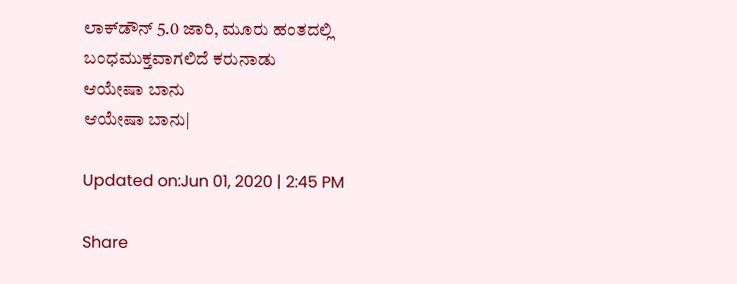ಲಾಕ್‌ಡೌನ್ 5.0 ಜಾರಿ, ಮೂರು ಹಂತದಲ್ಲಿ ಬಂಧಮುಕ್ತವಾಗಲಿದೆ ಕರುನಾಡು
ಆಯೇಷಾ ಬಾನು
ಆಯೇಷಾ ಬಾನು|

Updated on:Jun 01, 2020 | 2:45 PM

Share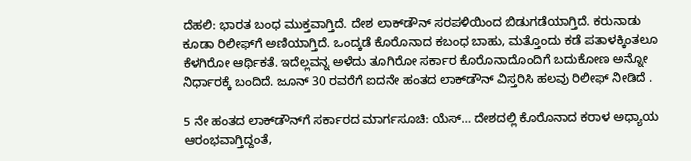ದೆಹಲಿ: ಭಾರತ ಬಂಧ ಮುಕ್ತವಾಗ್ತಿದೆ. ದೇಶ ಲಾಕ್‌ಡೌನ್‌ ಸರಪಳಿಯಿಂದ ಬಿಡುಗಡೆಯಾಗ್ತಿದೆ. ಕರುನಾಡು ಕೂಡಾ ರಿಲೀಫ್‌ಗೆ ಅಣಿಯಾಗ್ತಿದೆ. ಒಂದ್ಕಡೆ ಕೊರೊನಾದ ಕಬಂಧ ಬಾಹು, ಮತ್ತೊಂದು ಕಡೆ ಪತಾಳಕ್ಕಿಂತಲೂ ಕೆಳಗಿರೋ ಆರ್ಥಿಕತೆ. ಇದೆಲ್ಲವನ್ನ ಅಳೆದು ತೂಗಿರೋ ಸರ್ಕಾರ ಕೊರೊನಾದೊಂದಿಗೆ ಬದುಕೋಣ ಅನ್ನೋ ನಿರ್ಧಾರಕ್ಕೆ ಬಂದಿದೆ. ಜೂನ್‌ 30 ರವರೆಗೆ ಐದನೇ ಹಂತದ ಲಾಕ್‌ಡೌನ್‌ ವಿಸ್ತರಿಸಿ ಹಲವು ರಿಲೀಫ್‌ ನೀಡಿದೆ .

5 ನೇ ಹಂತದ ಲಾಕ್‌ಡೌನ್‌ಗೆ ಸರ್ಕಾರದ ಮಾರ್ಗಸೂಚಿ: ಯೆಸ್‌… ದೇಶದಲ್ಲಿ ಕೊರೊನಾದ ಕರಾಳ ಅಧ್ಯಾಯ ಆರಂಭವಾಗ್ತಿದ್ದಂತೆ,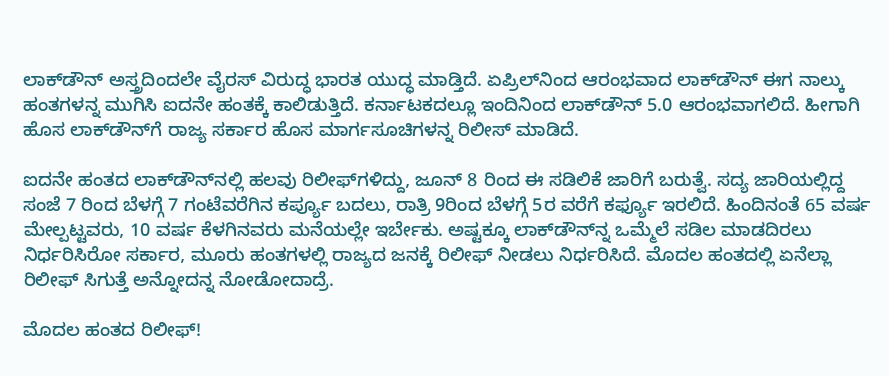ಲಾಕ್‌ಡೌನ್‌ ಅಸ್ತ್ರದಿಂದಲೇ ವೈರಸ್‌ ವಿರುದ್ಧ ಭಾರತ ಯುದ್ಧ ಮಾಡ್ತಿದೆ. ಏಪ್ರಿಲ್‌ನಿಂದ ಆರಂಭವಾದ ಲಾಕ್‌ಡೌನ್‌ ಈಗ ನಾಲ್ಕು ಹಂತಗಳನ್ನ ಮುಗಿಸಿ ಐದನೇ ಹಂತಕ್ಕೆ ಕಾಲಿಡುತ್ತಿದೆ. ಕರ್ನಾಟಕದಲ್ಲೂ ಇಂದಿನಿಂದ ಲಾಕ್‌ಡೌನ್‌ 5.0 ಆರಂಭವಾಗಲಿದೆ. ಹೀಗಾಗಿ ಹೊಸ ಲಾಕ್‌ಡೌನ್‌ಗೆ ರಾಜ್ಯ ಸರ್ಕಾರ ಹೊಸ ಮಾರ್ಗಸೂಚಿಗಳನ್ನ ರಿಲೀಸ್‌ ಮಾಡಿದೆ.

ಐದನೇ ಹಂತದ ಲಾಕ್‌ಡೌನ್‌ನಲ್ಲಿ ಹಲವು ರಿಲೀಫ್‌ಗಳಿದ್ದು, ಜೂನ್‌ 8 ರಿಂದ ಈ ಸಡಿಲಿಕೆ ಜಾರಿಗೆ ಬರುತ್ವೆ. ಸದ್ಯ ಜಾರಿಯಲ್ಲಿದ್ದ ಸಂಜೆ 7 ರಿಂದ ಬೆಳಗ್ಗೆ 7 ಗಂಟೆವರೆಗಿನ ಕರ್ಪ್ಯೂ ಬದಲು, ರಾತ್ರಿ 9ರಿಂದ ಬೆಳಗ್ಗೆ 5ರ ವರೆಗೆ ಕರ್ಫ್ಯೂ ಇರಲಿದೆ. ಹಿಂದಿನಂತೆ 65 ವರ್ಷ ಮೇಲ್ಪಟ್ಟವರು, 10 ವರ್ಷ ಕೆಳಗಿನವರು ಮನೆಯಲ್ಲೇ ಇರ್ಬೇಕು. ಅಷ್ಟಕ್ಕೂ ಲಾಕ್‌ಡೌನ್‌ನ್ನ ಒಮ್ಮೆಲೆ ಸಡಿಲ ಮಾಡದಿರಲು ನಿರ್ಧರಿಸಿರೋ ಸರ್ಕಾರ, ಮೂರು ಹಂತಗಳಲ್ಲಿ ರಾಜ್ಯದ ಜನಕ್ಕೆ ರಿಲೀಫ್‌ ನೀಡಲು ನಿರ್ಧರಿಸಿದೆ. ಮೊದಲ ಹಂತದಲ್ಲಿ ಏನೆಲ್ಲಾ ರಿಲೀಫ್‌ ಸಿಗುತ್ತೆ ಅನ್ನೋದನ್ನ ನೋಡೋದಾದ್ರೆ.

ಮೊದಲ ಹಂತದ ರಿಲೀಫ್‌!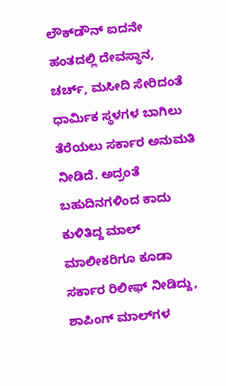ಲೌಕ್‌ಡೌನ್‌ ಐದನೇ ಹಂತದಲ್ಲಿ ದೇವಸ್ಥಾನ, ಚರ್ಚ್‌, ಮಸೀದಿ ಸೇರಿದಂತೆ ಧಾರ್ಮಿಕ ಸ್ಥಳಗಳ ಬಾಗಿಲು ತೆರೆಯಲು ಸರ್ಕಾರ ಅನುಮತಿ ನೀಡಿದೆ. ಅದ್ರಂತೆ ಬಹುದಿನಗಳಿಂದ ಕಾದು ಕುಳಿತಿದ್ದ ಮಾಲ್‌ ಮಾಲೀಕರಿಗೂ ಕೂಡಾ ಸರ್ಕಾರ ರಿಲೀಫ್‌ ನೀಡಿದ್ದು, ಶಾಪಿಂಗ್ ಮಾಲ್‌ಗಳ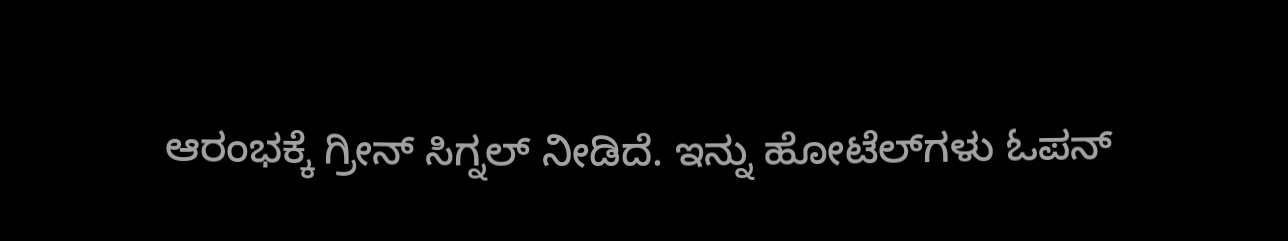ಆರಂಭಕ್ಕೆ ಗ್ರೀನ್‌ ಸಿಗ್ನಲ್‌ ನೀಡಿದೆ. ಇನ್ನು ಹೋಟೆಲ್‌ಗಳು ಓಪನ್‌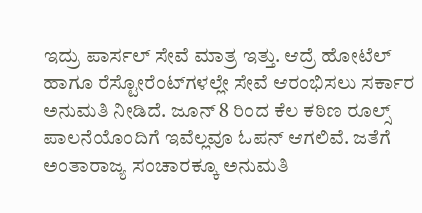ಇದ್ರು ಪಾರ್ಸಲ್‌ ಸೇವೆ ಮಾತ್ರ ಇತ್ತು. ಆದ್ರೆ ಹೋಟೆಲ್‌ ಹಾಗೂ ರೆಸ್ಟೋರೆಂಟ್‌ಗಳಲ್ಲೇ ಸೇವೆ ಆರಂಭಿಸಲು ಸರ್ಕಾರ ಅನುಮತಿ ನೀಡಿದೆ. ಜೂನ್‌ 8 ರಿಂದ ಕೆಲ ಕಠಿಣ ರೂಲ್ಸ್‌ ಪಾಲನೆಯೊಂದಿಗೆ ಇವೆಲ್ಲವೂ ಓಪನ್‌ ಆಗಲಿವೆ. ಜತೆಗೆ ಅಂತಾರಾಜ್ಯ ಸಂಚಾರಕ್ಕೂ ಅನುಮತಿ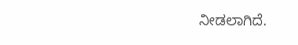ನೀಡಲಾಗಿದೆ.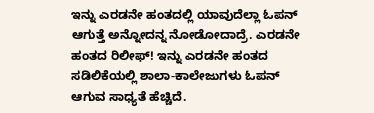ಇನ್ನು ಎರಡನೇ ಹಂತದಲ್ಲಿ ಯಾವುದೆಲ್ಲಾ ಓಪನ್‌ ಆಗುತ್ತೆ ಅನ್ನೋದನ್ನ ನೋಡೋದಾದ್ರೆ. ಎರಡನೇ ಹಂತದ ರಿಲೀಫ್‌! ಇನ್ನು ಎರಡನೇ ಹಂತದ ಸಡಿಲಿಕೆಯಲ್ಲಿ ಶಾಲಾ-ಕಾಲೇಜುಗಳು ಓಪನ್‌ ಆಗುವ ಸಾಧ್ಯತೆ ಹೆಚ್ಚಿದೆ.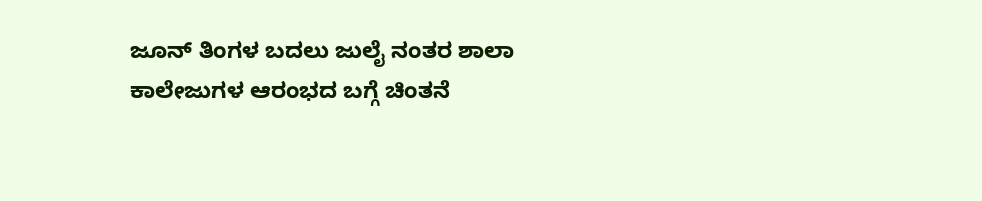ಜೂನ್‌ ತಿಂಗಳ ಬದಲು ಜುಲೈ ನಂತರ ಶಾಲಾ ಕಾಲೇಜುಗಳ ಆರಂಭದ ಬಗ್ಗೆ ಚಿಂತನೆ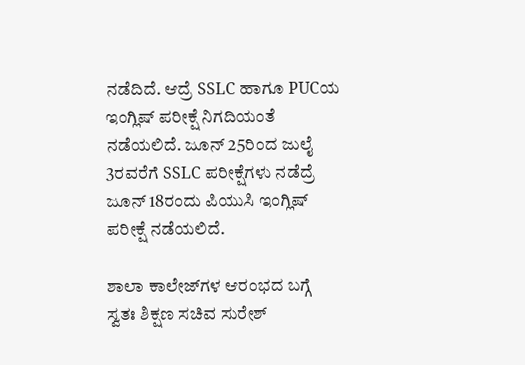ನಡೆದಿದೆ. ಆದ್ರೆ SSLC ಹಾಗೂ PUCಯ ಇಂಗ್ಲಿಷ್‌ ಪರೀಕ್ಷೆ ನಿಗದಿಯಂತೆ ನಡೆಯಲಿದೆ. ಜೂನ್‌ 25ರಿಂದ ಜುಲೈ 3ರವರೆಗೆ SSLC ಪರೀಕ್ಷೆಗಳು ನಡೆದ್ರೆ ಜೂನ್ 18ರಂದು ಪಿಯುಸಿ ಇಂಗ್ಲಿಷ್ ಪರೀಕ್ಷೆ ನಡೆಯಲಿದೆ.

ಶಾಲಾ ಕಾಲೇಜ್‌ಗಳ ಆರಂಭದ ಬಗ್ಗೆ ಸ್ವತಃ ಶಿಕ್ಷಣ ಸಚಿವ ಸುರೇಶ್‌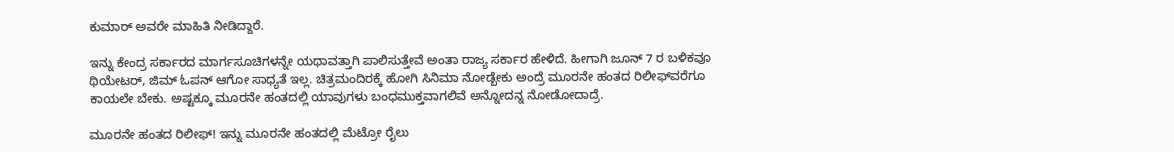ಕುಮಾರ್‌ ಅವರೇ ಮಾಹಿತಿ ನೀಡಿದ್ದಾರೆ.

ಇನ್ನು ಕೇಂದ್ರ ಸರ್ಕಾರದ ಮಾರ್ಗಸೂಚಿಗಳನ್ನೇ ಯಥಾವತ್ತಾಗಿ ಪಾಲಿಸುತ್ತೇವೆ ಅಂತಾ ರಾಜ್ಯ ಸರ್ಕಾರ ಹೇಳಿದೆ. ಹೀಗಾಗಿ ಜೂನ್‌ 7 ರ ಬಳಿಕವೂ ಥಿಯೇಟರ್‌, ಜಿಮ್‌ ಓಪನ್‌ ಆಗೋ ಸಾಧ್ಯತೆ ಇಲ್ಲ. ಚಿತ್ರಮಂದಿರಕ್ಕೆ ಹೋಗಿ ಸಿನಿಮಾ ನೋಡ್ಬೇಕು ಅಂದ್ರೆ ಮೂರನೇ ಹಂತದ ರಿಲೀಫ್‌ವರೆಗೂ ಕಾಯಲೇ ಬೇಕು. ಅಷ್ಟಕ್ಕೂ ಮೂರನೇ ಹಂತದಲ್ಲಿ ಯಾವುಗಳು ಬಂಧಮುಕ್ತವಾಗಲಿವೆ ಅನ್ನೋದನ್ನ ನೋಡೋದಾದ್ರೆ.

ಮೂರನೇ ಹಂತದ ರಿಲೀಫ್‌! ಇನ್ನು ಮೂರನೇ ಹಂತದಲ್ಲಿ ಮೆಟ್ರೋ ರೈಲು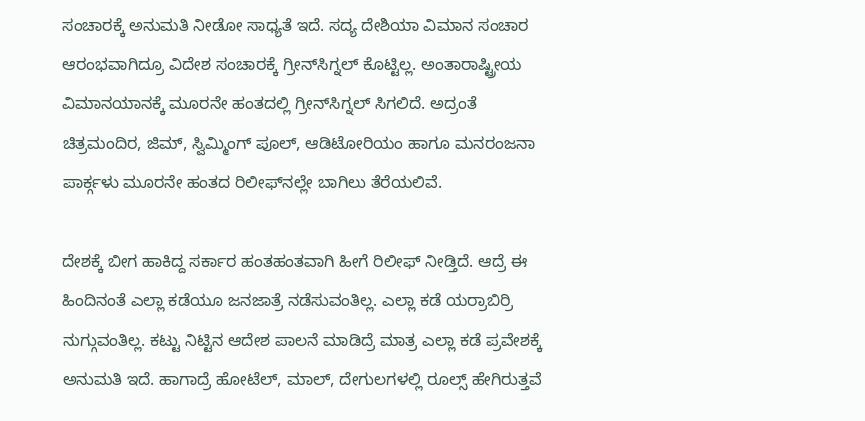ಸಂಚಾರಕ್ಕೆ ಅನುಮತಿ ನೀಡೋ ಸಾಧ್ಯತೆ ಇದೆ. ಸದ್ಯ ದೇಶಿಯಾ ವಿಮಾನ ಸಂಚಾರ ಆರಂಭವಾಗಿದ್ರೂ ವಿದೇಶ ಸಂಚಾರಕ್ಕೆ ಗ್ರೀನ್‌ಸಿಗ್ನಲ್‌ ಕೊಟ್ಟಿಲ್ಲ. ಅಂತಾರಾಷ್ಟ್ರೀಯ ವಿಮಾನಯಾನಕ್ಕೆ ಮೂರನೇ ಹಂತದಲ್ಲಿ ಗ್ರೀನ್‌ಸಿಗ್ನಲ್‌ ಸಿಗಲಿದೆ. ಅದ್ರಂತೆ ಚಿತ್ರಮಂದಿರ, ಜಿಮ್, ಸ್ವಿಮ್ಮಿಂಗ್ ಪೂಲ್, ಆಡಿಟೋರಿಯಂ ಹಾಗೂ ಮನರಂಜನಾ ಪಾರ್ಕ್ಗಳು ಮೂರನೇ ಹಂತದ ರಿಲೀಫ್‌ನಲ್ಲೇ ಬಾಗಿಲು ತೆರೆಯಲಿವೆ.

ದೇಶಕ್ಕೆ ಬೀಗ ಹಾಕಿದ್ದ ಸರ್ಕಾರ ಹಂತಹಂತವಾಗಿ ಹೀಗೆ ರಿಲೀಫ್‌ ನೀಡ್ತಿದೆ. ಆದ್ರೆ ಈ ಹಿಂದಿನಂತೆ ಎಲ್ಲಾ ಕಡೆಯೂ ಜನಜಾತ್ರೆ ನಡೆಸುವಂತಿಲ್ಲ. ಎಲ್ಲಾ ಕಡೆ ಯರ್ರಾಬಿರ್ರಿ ನುಗ್ಗುವಂತಿಲ್ಲ. ಕಟ್ಟು ನಿಟ್ಟಿನ ಆದೇಶ ಪಾಲನೆ ಮಾಡಿದ್ರೆ ಮಾತ್ರ ಎಲ್ಲಾ ಕಡೆ ಪ್ರವೇಶಕ್ಕೆ ಅನುಮತಿ ಇದೆ. ಹಾಗಾದ್ರೆ ಹೋಟೆಲ್‌, ಮಾಲ್‌, ದೇಗುಲಗಳಲ್ಲಿ ರೂಲ್ಸ್‌ ಹೇಗಿರುತ್ತವೆ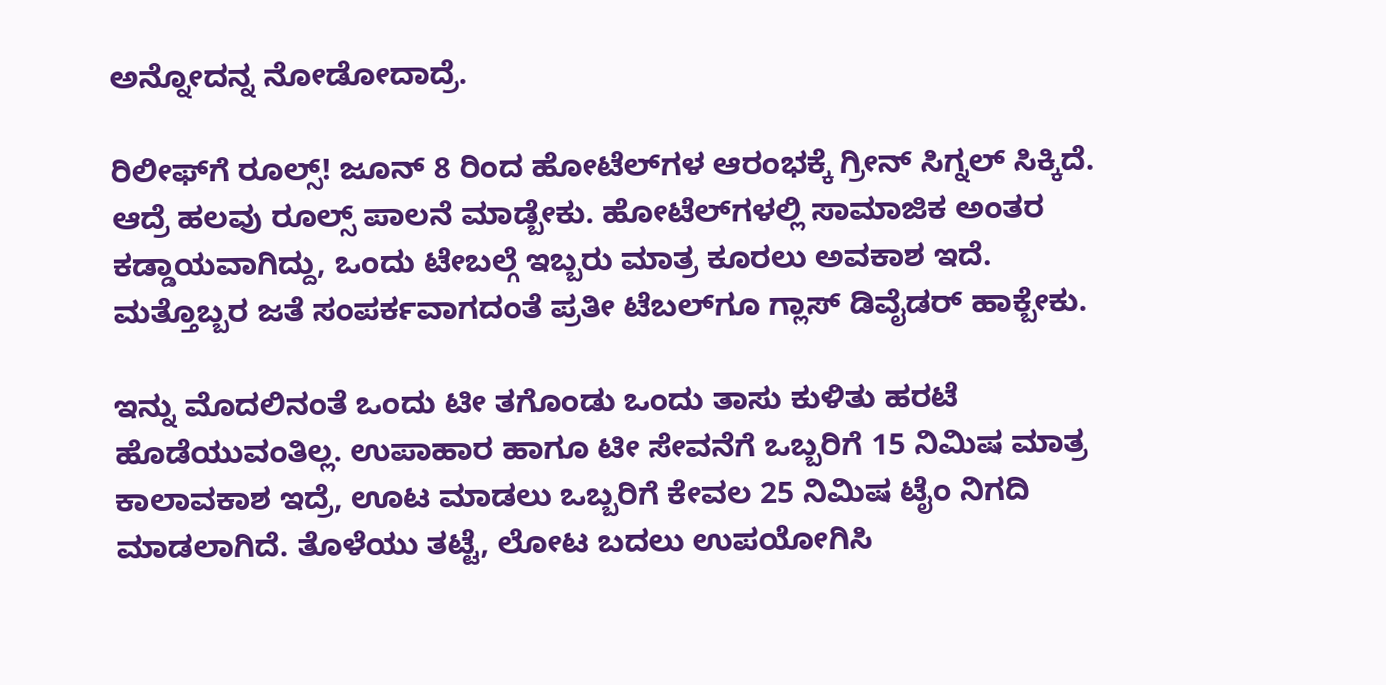ಅನ್ನೋದನ್ನ ನೋಡೋದಾದ್ರೆ.

ರಿಲೀಫ್‌ಗೆ ರೂಲ್ಸ್‌! ಜೂನ್‌ 8 ರಿಂದ ಹೋಟೆಲ್‌ಗಳ ಆರಂಭಕ್ಕೆ ಗ್ರೀನ್‌ ಸಿಗ್ನಲ್‌ ಸಿಕ್ಕಿದೆ. ಆದ್ರೆ ಹಲವು ರೂಲ್ಸ್‌ ಪಾಲನೆ ಮಾಡ್ಬೇಕು. ಹೋಟೆಲ್‌ಗಳಲ್ಲಿ ಸಾಮಾಜಿಕ ಅಂತರ ಕಡ್ಡಾಯವಾಗಿದ್ದು, ಒಂದು ಟೇಬಲ್ಗೆ ಇಬ್ಬರು ಮಾತ್ರ ಕೂರಲು ಅವಕಾಶ ಇದೆ. ಮತ್ತೊಬ್ಬರ ಜತೆ ಸಂಪರ್ಕವಾಗದಂತೆ ಪ್ರತೀ ಟೆಬಲ್‌ಗೂ ಗ್ಲಾಸ್ ಡಿವೈಡರ್ ಹಾಕ್ಬೇಕು.

ಇನ್ನು ಮೊದಲಿನಂತೆ ಒಂದು ಟೀ ತಗೊಂಡು ಒಂದು ತಾಸು ಕುಳಿತು ಹರಟೆ ಹೊಡೆಯುವಂತಿಲ್ಲ. ಉಪಾಹಾರ ಹಾಗೂ ಟೀ ಸೇವನೆಗೆ ಒಬ್ಬರಿಗೆ 15 ನಿಮಿಷ ಮಾತ್ರ ಕಾಲಾವಕಾಶ ಇದ್ರೆ, ಊಟ ಮಾಡಲು ಒಬ್ಬರಿಗೆ ಕೇವಲ 25 ನಿಮಿಷ ಟೈಂ ನಿಗದಿ ಮಾಡಲಾಗಿದೆ. ತೊಳೆಯು ತಟ್ಟೆ, ಲೋಟ ಬದಲು ಉಪಯೋಗಿಸಿ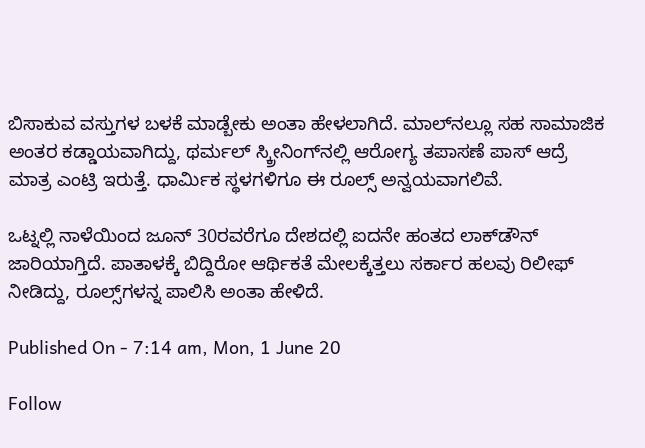ಬಿಸಾಕುವ ವಸ್ತುಗಳ ಬಳಕೆ ಮಾಡ್ಬೇಕು ಅಂತಾ ಹೇಳಲಾಗಿದೆ. ಮಾಲ್‌ನಲ್ಲೂ ಸಹ ಸಾಮಾಜಿಕ ಅಂತರ ಕಡ್ಡಾಯವಾಗಿದ್ದು, ಥರ್ಮಲ್‌ ಸ್ಕ್ರೀನಿಂಗ್‌ನಲ್ಲಿ ಆರೋಗ್ಯ ತಪಾಸಣೆ ಪಾಸ್‌ ಆದ್ರೆ ಮಾತ್ರ ಎಂಟ್ರಿ ಇರುತ್ತೆ. ಧಾರ್ಮಿಕ ಸ್ಥಳಗಳಿಗೂ ಈ ರೂಲ್ಸ್‌ ಅನ್ವಯವಾಗಲಿವೆ.

ಒಟ್ನಲ್ಲಿ ನಾಳೆಯಿಂದ ಜೂನ್‌ 30ರವರೆಗೂ ದೇಶದಲ್ಲಿ ಐದನೇ ಹಂತದ ಲಾಕ್‌ಡೌನ್‌ ಜಾರಿಯಾಗ್ತಿದೆ. ಪಾತಾಳಕ್ಕೆ ಬಿದ್ದಿರೋ ಆರ್ಥಿಕತೆ ಮೇಲಕ್ಕೆತ್ತಲು ಸರ್ಕಾರ ಹಲವು ರಿಲೀಫ್‌ ನೀಡಿದ್ದು, ರೂಲ್ಸ್‌ಗಳನ್ನ ಪಾಲಿಸಿ ಅಂತಾ ಹೇಳಿದೆ.

Published On - 7:14 am, Mon, 1 June 20

Follow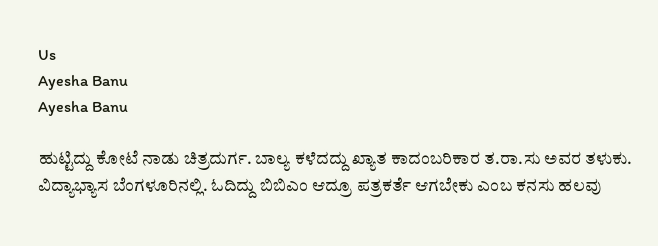Us
Ayesha Banu
Ayesha Banu

ಹುಟ್ಟಿದ್ದು ಕೋಟೆ ನಾಡು ಚಿತ್ರದುರ್ಗ. ಬಾಲ್ಯ ಕಳೆದದ್ದು ಖ್ಯಾತ ಕಾದಂಬರಿಕಾರ ತ.ರಾ.ಸು ಅವರ ತಳುಕು. ವಿದ್ಯಾಭ್ಯಾಸ ಬೆಂಗಳೂರಿನಲ್ಲಿ. ಓದಿದ್ದು ಬಿಬಿಎಂ ಆದ್ರೂ ಪತ್ರಕರ್ತೆ ಆಗಬೇಕು ಎಂಬ ಕನಸು ಹಲವು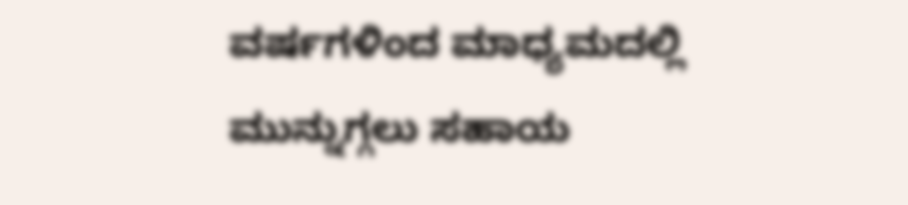ವರ್ಷಗಳಿಂದ ಮಾಧ್ಯಮದಲ್ಲಿ ಮುನ್ನುಗ್ಗಲು ಸಹಾಯ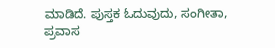ಮಾಡಿದೆ. ಪುಸ್ತಕ ಓದುವುದು, ಸಂಗೀತಾ, ಪ್ರವಾಸ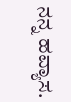ನನ್ನ ಹವ್ಯಾಸ.